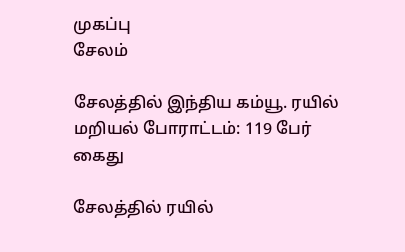முகப்பு
சேலம்

சேலத்தில் இந்திய கம்யூ. ரயில் மறியல் போராட்டம்: 119 பேர் கைது

சேலத்தில் ரயில்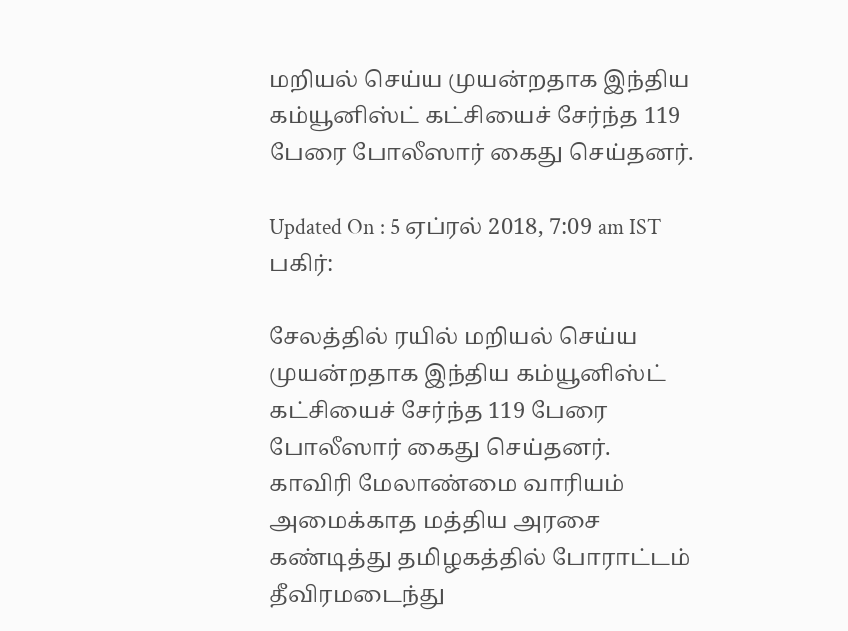மறியல் செய்ய முயன்றதாக இந்திய கம்யூனிஸ்ட் கட்சியைச் சேர்ந்த 119 பேரை போலீஸார் கைது செய்தனர்.

Updated On : 5 ஏப்ரல் 2018, 7:09 am IST
பகிர்:

சேலத்தில் ரயில் மறியல் செய்ய முயன்றதாக இந்திய கம்யூனிஸ்ட் கட்சியைச் சேர்ந்த 119 பேரை போலீஸார் கைது செய்தனர்.
காவிரி மேலாண்மை வாரியம் அமைக்காத மத்திய அரசை கண்டித்து தமிழகத்தில் போராட்டம் தீவிரமடைந்து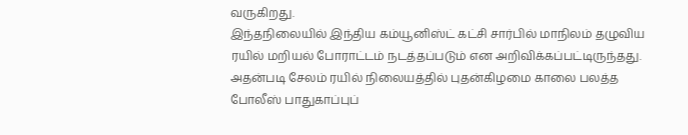வருகிறது.
இந்தநிலையில் இந்திய கம்யூனிஸ்ட் கட்சி சார்பில் மாநிலம் தழுவிய ரயில் மறியல் போராட்டம் நடத்தப்படும் என அறிவிக்கப்பட்டிருந்தது.
அதன்படி சேலம் ரயில் நிலையத்தில் புதன்கிழமை காலை பலத்த போலீஸ் பாதுகாப்புப்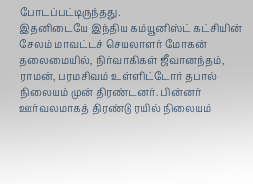போடப்பட்டிருந்தது.
இதனிடையே இந்திய கம்யூனிஸ்ட் கட்சியின் சேலம் மாவட்டச் செயலாளர் மோகன் தலைமையில், நிர்வாகிகள் ஜீவானந்தம்,  ராமன், பரமசிவம் உள்ளிட்டோர் தபால் நிலையம் முன் திரண்டனர். பின்னர் ஊர்வலமாகத் திரண்டு ரயில் நிலையம்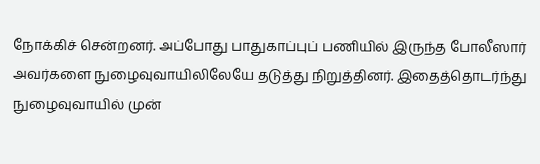நோக்கிச் சென்றனர். அப்போது பாதுகாப்புப் பணியில் இருந்த போலீஸார் அவர்களை நுழைவுவாயிலிலேயே தடுத்து நிறுத்தினர். இதைத்தொடர்ந்து நுழைவுவாயில் முன்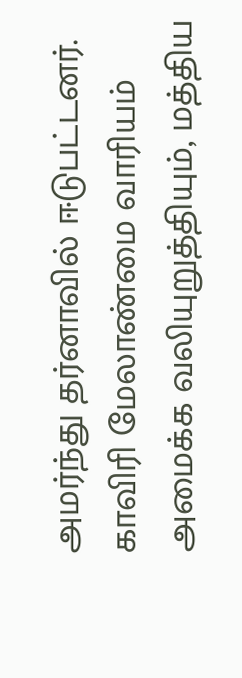அமர்ந்து தர்னாவில் ஈடுபட்டனர். காவிரி மேலாண்மை வாரியம் அமைக்க வலியுறுத்தியும், மத்திய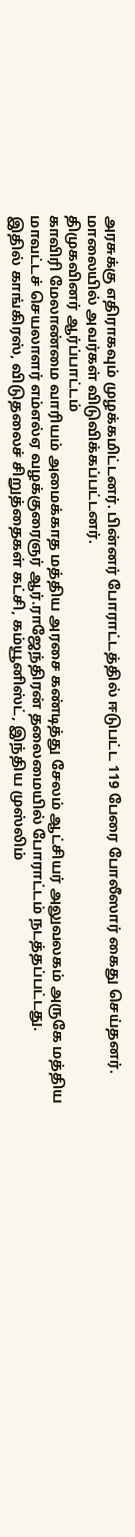அரசுக்கு எதிராகவும் முழக்கமிட்டனர். பின்னர் போராட்டத்தில் ஈடுபட்ட 119 பேரை போலீஸார் கைது செய்தனர். மாலையில் அவர்கள் விடுவிக்கப்பட்டனர்.
திமுகவினர் ஆர்ப்பாட்டம்
காவிரி மேலாண்மை வாரியம் அமைக்காத மத்திய அரசை கண்டித்து சேலம் ஆட்சியர் அலுவலகம் அருகே மத்திய மாவட்டச் செயலாளர் எம்எல்ஏ வழக்குரைஞர் ஆர்.ராஜேந்திரன் தலைமையில் போராட்டம் நடத்தப்பட்டது.
இதில் காங்கிரஸ், விடுதலைச் சிறுத்தைகள் கட்சி, கம்யூனிஸ்ட், இந்திய முஸ்லிம்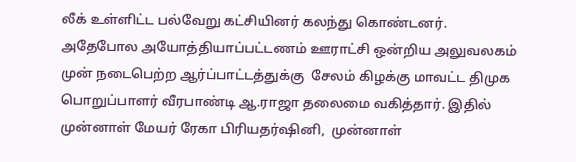லீக் உள்ளிட்ட பல்வேறு கட்சியினர் கலந்து கொண்டனர்.
அதேபோல அயோத்தியாப்பட்டணம் ஊராட்சி ஒன்றிய அலுவலகம் முன் நடைபெற்ற ஆர்ப்பாட்டத்துக்கு  சேலம் கிழக்கு மாவட்ட திமுக பொறுப்பாளர் வீரபாண்டி ஆ.ராஜா தலைமை வகித்தார். இதில் முன்னாள் மேயர் ரேகா பிரியதர்ஷினி,  முன்னாள்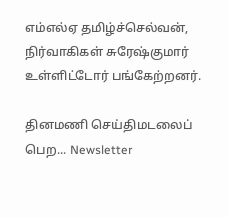எம்எல்ஏ தமிழ்ச்செல்வன், நிர்வாகிகள் சுரேஷ்குமார் உள்ளிட்டோர் பங்கேற்றனர்.

தினமணி செய்திமடலைப் பெற... Newsletter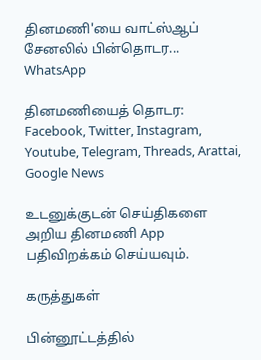தினமணி'யை வாட்ஸ்ஆப் சேனலில் பின்தொடர... WhatsApp

தினமணியைத் தொடர: Facebook, Twitter, Instagram, Youtube, Telegram, Threads, Arattai, Google News

உடனுக்குடன் செய்திகளை அறிய தினமணி App பதிவிறக்கம் செய்யவும்.

கருத்துகள்

பின்னூட்டத்தில்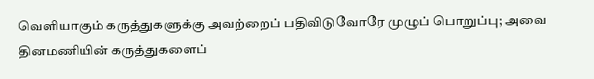வெளியாகும் கருத்துகளுக்கு அவற்றைப் பதிவிடுவோரே முழுப் பொறுப்பு; அவை தினமணியின் கருத்துகளைப்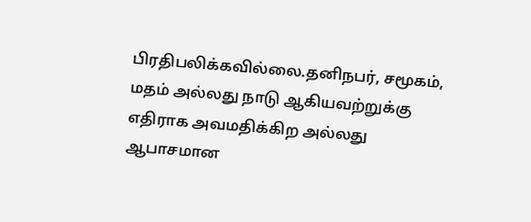பிரதிபலிக்கவில்லை.தனிநபர், சமூகம், மதம் அல்லது நாடு ஆகியவற்றுக்கு எதிராக அவமதிக்கிற அல்லது ஆபாசமான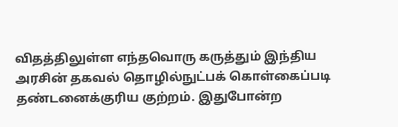விதத்திலுள்ள எந்தவொரு கருத்தும் இந்திய அரசின் தகவல் தொழில்நுட்பக் கொள்கைப்படி தண்டனைக்குரிய குற்றம். இதுபோன்ற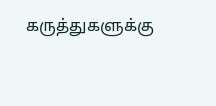கருத்துகளுக்கு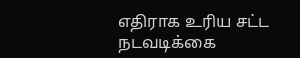எதிராக உரிய சட்ட நடவடிக்கை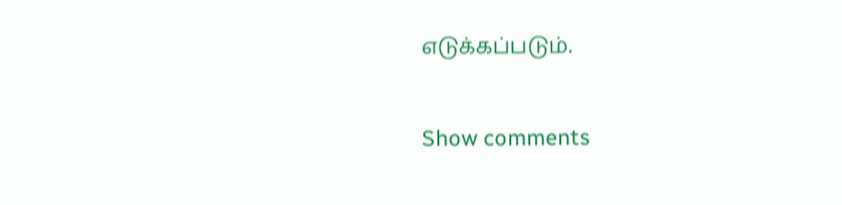எடுக்கப்படும்.

Show comments